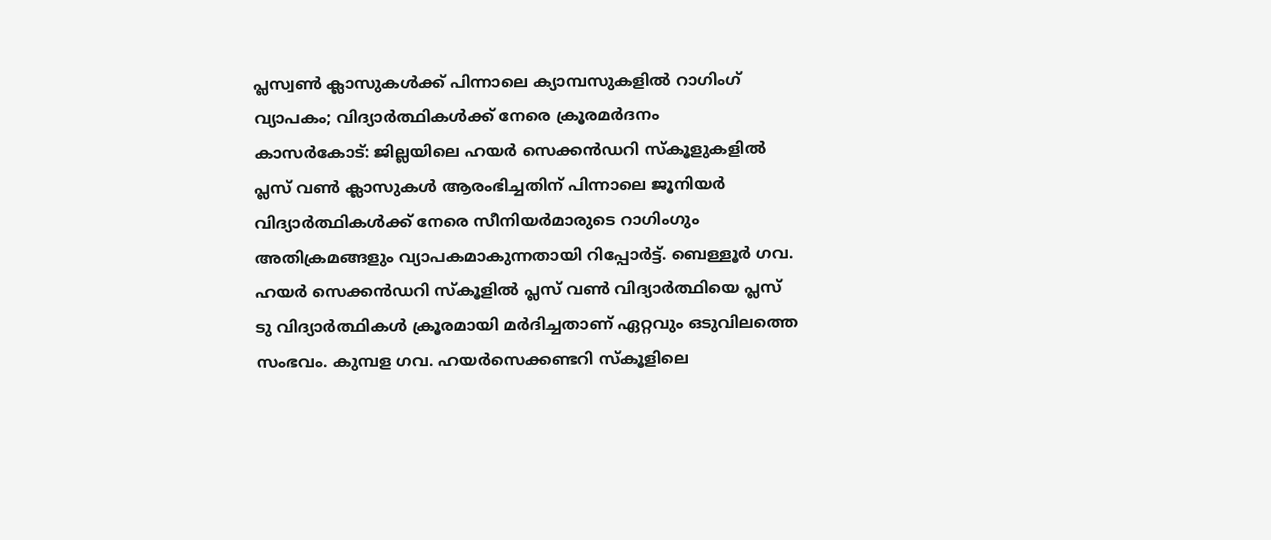പ്ലസ്വൺ ക്ലാസുകൾക്ക് പിന്നാലെ ക്യാമ്പസുകളിൽ റാഗിംഗ് വ്യാപകം; വിദ്യാർത്ഥികൾക്ക് നേരെ ക്രൂരമർദനം
കാസർകോട്: ജില്ലയിലെ ഹയർ സെക്കൻഡറി സ്കൂളുകളിൽ പ്ലസ് വൺ ക്ലാസുകൾ ആരംഭിച്ചതിന് പിന്നാലെ ജൂനിയർ വിദ്യാർത്ഥികൾക്ക് നേരെ സീനിയർമാരുടെ റാഗിംഗും അതിക്രമങ്ങളും വ്യാപകമാകുന്നതായി റിപ്പോർട്ട്. ബെള്ളൂർ ഗവ. ഹയർ സെക്കൻഡറി സ്കൂളിൽ പ്ലസ് വൺ വിദ്യാർത്ഥിയെ പ്ലസ് ടു വിദ്യാർത്ഥികൾ ക്രൂരമായി മർദിച്ചതാണ് ഏറ്റവും ഒടുവിലത്തെ സംഭവം. കുമ്പള ഗവ. ഹയർസെക്കണ്ടറി സ്കൂളിലെ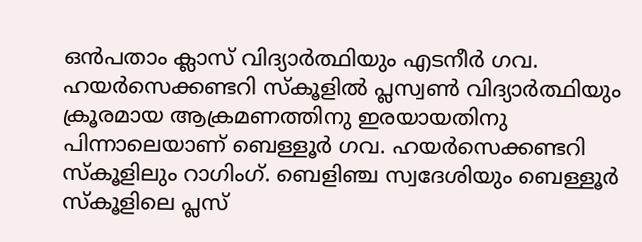ഒൻപതാം ക്ലാസ് വിദ്യാർത്ഥിയും എടനീർ ഗവ. ഹയർസെക്കണ്ടറി സ്കൂളിൽ പ്ലസ്വൺ വിദ്യാർത്ഥിയും ക്രൂരമായ ആക്രമണത്തിനു ഇരയായതിനു പിന്നാലെയാണ് ബെള്ളൂർ ഗവ. ഹയർസെക്കണ്ടറി സ്കൂളിലും റാഗിംഗ്. ബെളിഞ്ച സ്വദേശിയും ബെള്ളൂർ സ്കൂളിലെ പ്ലസ്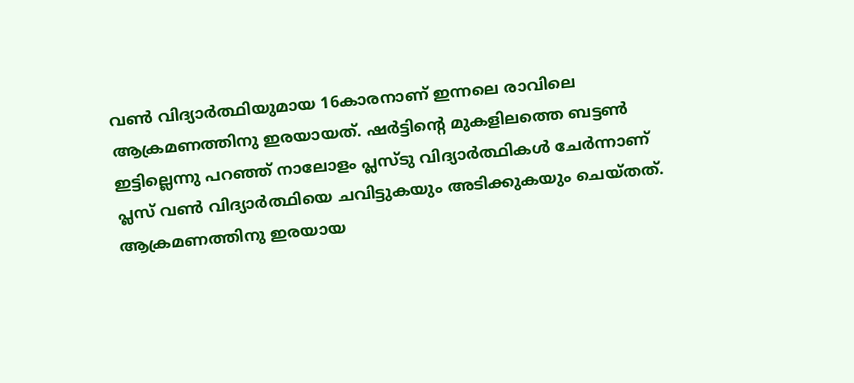വൺ വിദ്യാർത്ഥിയുമായ 16കാരനാണ് ഇന്നലെ രാവിലെ ആക്രമണത്തിനു ഇരയായത്. ഷർട്ടിന്റെ മുകളിലത്തെ ബട്ടൺ ഇട്ടില്ലെന്നു പറഞ്ഞ് നാലോളം പ്ലസ്ടു വിദ്യാർത്ഥികൾ ചേർന്നാണ് പ്ലസ് വൺ വിദ്യാർത്ഥിയെ ചവിട്ടുകയും അടിക്കുകയും ചെയ്തത്. ആക്രമണത്തിനു ഇരയായ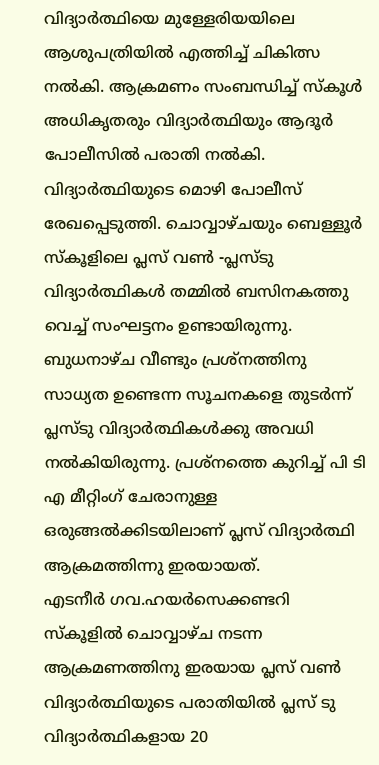വിദ്യാർത്ഥിയെ മുള്ളേരിയയിലെ ആശുപത്രിയിൽ എത്തിച്ച് ചികിത്സ നൽകി. ആക്രമണം സംബന്ധിച്ച് സ്കൂൾ അധികൃതരും വിദ്യാർത്ഥിയും ആദൂർ പോലീസിൽ പരാതി നൽകി. വിദ്യാർത്ഥിയുടെ മൊഴി പോലീസ് രേഖപ്പെടുത്തി. ചൊവ്വാഴ്ചയും ബെള്ളൂർ സ്കൂളിലെ പ്ലസ് വൺ -പ്ലസ്ടു വിദ്യാർത്ഥികൾ തമ്മിൽ ബസിനകത്തു വെച്ച് സംഘട്ടനം ഉണ്ടായിരുന്നു. ബുധനാഴ്ച വീണ്ടും പ്രശ്നത്തിനു സാധ്യത ഉണ്ടെന്ന സൂചനകളെ തുടർന്ന് പ്ലസ്ടു വിദ്യാർത്ഥികൾക്കു അവധി നൽകിയിരുന്നു. പ്രശ്നത്തെ കുറിച്ച് പി ടി എ മീറ്റിംഗ് ചേരാനുള്ള ഒരുങ്ങൽക്കിടയിലാണ് പ്ലസ് വിദ്യാർത്ഥി ആക്രമത്തിന്നു ഇരയായത്.
എടനീർ ഗവ.ഹയർസെക്കണ്ടറി സ്കൂളിൽ ചൊവ്വാഴ്ച നടന്ന ആക്രമണത്തിനു ഇരയായ പ്ലസ് വൺ വിദ്യാർത്ഥിയുടെ പരാതിയിൽ പ്ലസ് ടു വിദ്യാർത്ഥികളായ 20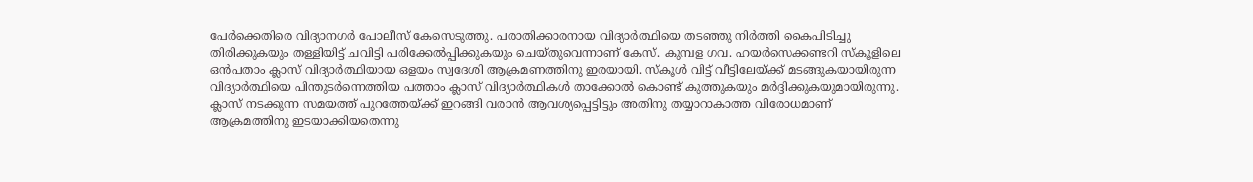പേർക്കെതിരെ വിദ്യാനഗർ പോലീസ് കേസെടുത്തു. പരാതിക്കാരനായ വിദ്യാർത്ഥിയെ തടഞ്ഞു നിർത്തി കൈപിടിച്ചു തിരിക്കുകയും തള്ളിയിട്ട് ചവിട്ടി പരിക്കേൽപ്പിക്കുകയും ചെയ്തുവെന്നാണ് കേസ്. കുമ്പള ഗവ. ഹയർസെക്കണ്ടറി സ്കൂളിലെ ഒൻപതാം ക്ലാസ് വിദ്യാർത്ഥിയായ ഒളയം സ്വദേശി ആക്രമണത്തിനു ഇരയായി. സ്കൂൾ വിട്ട് വീട്ടിലേയ്ക്ക് മടങ്ങുകയായിരുന്ന വിദ്യാർത്ഥിയെ പിന്തുടർന്നെത്തിയ പത്താം ക്ലാസ് വിദ്യാർത്ഥികൾ താക്കോൽ കൊണ്ട് കുത്തുകയും മർദ്ദിക്കുകയുമായിരുന്നു. ക്ലാസ് നടക്കുന്ന സമയത്ത് പുറത്തേയ്ക്ക് ഇറങ്ങി വരാൻ ആവശ്യപ്പെട്ടിട്ടും അതിനു തയ്യാറാകാത്ത വിരോധമാണ് ആക്രമത്തിനു ഇടയാക്കിയതെന്നു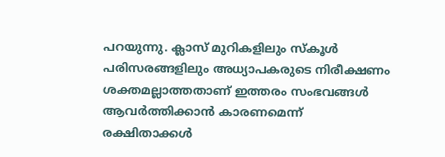പറയുന്നു. ക്ലാസ് മുറികളിലും സ്കൂൾ പരിസരങ്ങളിലും അധ്യാപകരുടെ നിരീക്ഷണം ശക്തമല്ലാത്തതാണ് ഇത്തരം സംഭവങ്ങൾ ആവർത്തിക്കാൻ കാരണമെന്ന് രക്ഷിതാക്കൾ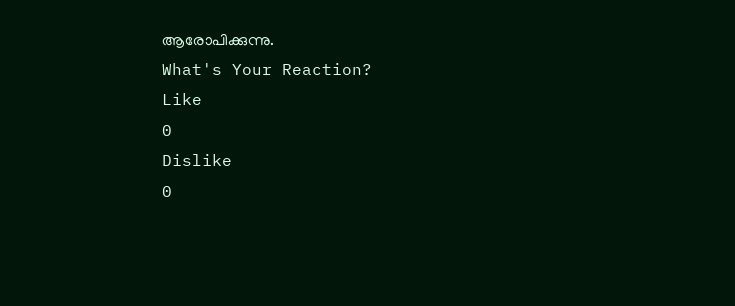ആരോപിക്കുന്നു.
What's Your Reaction?
Like
0
Dislike
0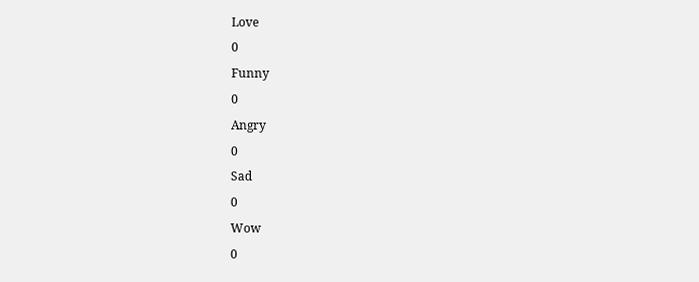Love
0
Funny
0
Angry
0
Sad
0
Wow
0